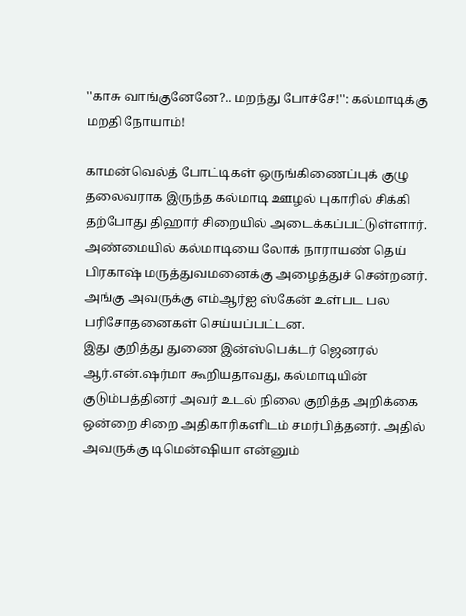''காசு வாங்குனேனே?.. மறந்து போச்சே!'': கல்மாடிக்கு மறதி நோயாம்!

காமன்வெல்த் போட்டிகள் ஒருங்கிணைப்புக் குழு தலைவராக இருந்த கல்மாடி ஊழல் புகாரில் சிக்கி தற்போது திஹார் சிறையில் அடைக்கப்பட்டுள்ளார். அண்மையில் கல்மாடியை லோக் நாராயண் தெய் பிரகாஷ் மருத்துவமனைக்கு அழைத்துச் சென்றனர்.
அங்கு அவருக்கு எம்ஆர்ஐ ஸ்கேன் உள்பட பல பரிசோதனைகள் செய்யப்பட்டன.
இது குறித்து துணை இன்ஸ்பெக்டர் ஜெனரல் ஆர்.என்.ஷர்மா கூறியதாவது, கல்மாடியின் குடும்பத்தினர் அவர் உடல் நிலை குறித்த அறிக்கை ஒன்றை சிறை அதிகாரிகளிடம் சமர்பித்தனர். அதில் அவருக்கு டிமென்ஷியா என்னும்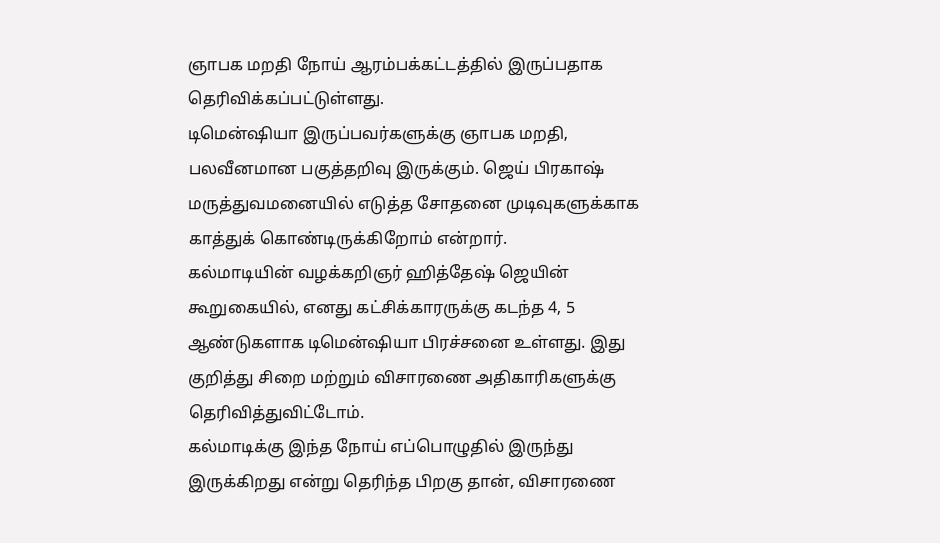ஞாபக மறதி நோய் ஆரம்பக்கட்டத்தில் இருப்பதாக தெரிவிக்கப்பட்டுள்ளது.
டிமென்ஷியா இருப்பவர்களுக்கு ஞாபக மறதி, பலவீனமான பகுத்தறிவு இருக்கும். ஜெய் பிரகாஷ் மருத்துவமனையில் எடுத்த சோதனை முடிவுகளுக்காக காத்துக் கொண்டிருக்கிறோம் என்றார்.
கல்மாடியின் வழக்கறிஞர் ஹித்தேஷ் ஜெயின் கூறுகையில், எனது கட்சிக்காரருக்கு கடந்த 4, 5 ஆண்டுகளாக டிமென்ஷியா பிரச்சனை உள்ளது. இது குறித்து சிறை மற்றும் விசாரணை அதிகாரிகளுக்கு தெரிவித்துவிட்டோம்.
கல்மாடிக்கு இந்த நோய் எப்பொழுதில் இருந்து இருக்கிறது என்று தெரிந்த பிறகு தான், விசாரணை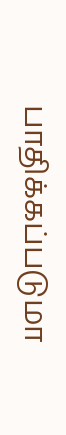பாதிக்கப்படுமா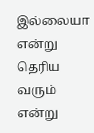இல்லையா என்று தெரிய வரும் என்று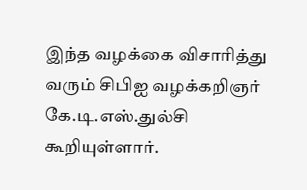இந்த வழக்கை விசாரித்து வரும் சிபிஐ வழக்கறிஞர் கே.டி.எஸ்.துல்சி கூறியுள்ளார்.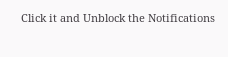Click it and Unblock the Notifications